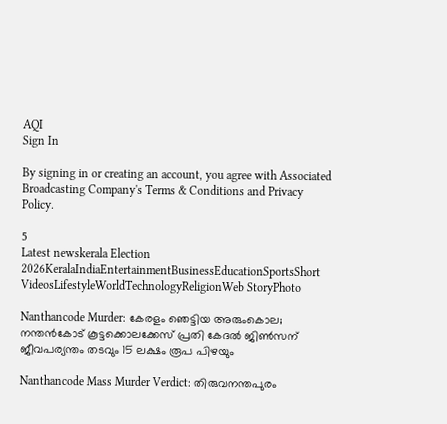AQI
Sign In

By signing in or creating an account, you agree with Associated Broadcasting Company's Terms & Conditions and Privacy Policy.

5
Latest newskerala Election 2026KeralaIndiaEntertainmentBusinessEducationSportsShort VideosLifestyleWorldTechnologyReligionWeb StoryPhoto

Nanthancode Murder: കേരളം ഞെട്ടിയ അരുംകൊല; നന്തൻകോട് കൂട്ടക്കൊലക്കേസ് പ്രതി കേദൽ ജിണ്‍സന് ജീവപര്യന്തം തടവും 15 ലക്ഷം രൂപ പിഴയും

Nanthancode Mass Murder Verdict: തിരുവനന്തപുരം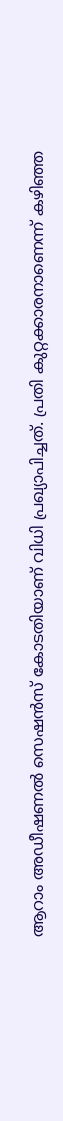ആറാം അഡീഷണൽ സെഷൻസ് കോടതിയാണ് വിധി പ്രഖ്യാപിച്ചത്. പ്രതി കുറ്റക്കാരനാണെന്ന് കഴിഞ്ഞ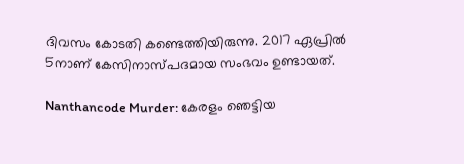ദിവസം കോടതി കണ്ടെത്തിയിരുന്നു. 2017 ഏപ്രിൽ 5നാണ് കേസിനാസ്പദമായ സംഭവം ഉണ്ടായത്.

Nanthancode Murder: കേരളം ഞെട്ടിയ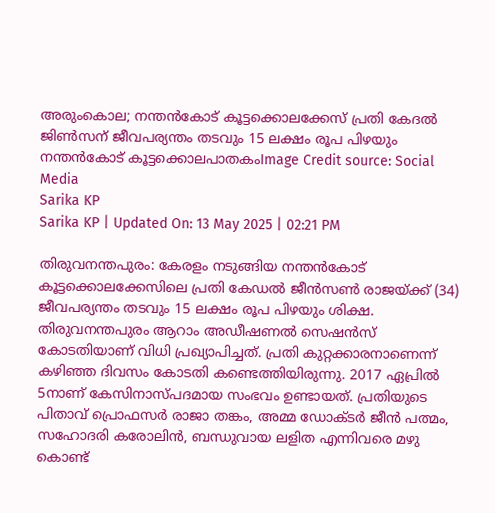അരുംകൊല; നന്തൻകോട് കൂട്ടക്കൊലക്കേസ് പ്രതി കേദൽ ജിണ്‍സന് ജീവപര്യന്തം തടവും 15 ലക്ഷം രൂപ പിഴയും
നന്തന്‍കോട് കൂട്ടക്കൊലപാതകംImage Credit source: Social Media
Sarika KP
Sarika KP | Updated On: 13 May 2025 | 02:21 PM

തിരുവനന്തപുരം: കേരളം നടുങ്ങിയ നന്തൻകോട് കൂട്ടക്കൊലക്കേസിലെ പ്രതി കേഡല്‍ ജീന്‍സണ്‍ രാജയ്ക്ക് (34) ജീവപര്യന്തം തടവും 15 ലക്ഷം രൂപ പിഴയും ശിക്ഷ. തിരുവനന്തപുരം ആറാം അഡീഷണൽ സെഷൻസ് കോടതിയാണ് വിധി പ്രഖ്യാപിച്ചത്. പ്രതി കുറ്റക്കാരനാണെന്ന് കഴിഞ്ഞ ദിവസം കോടതി കണ്ടെത്തിയിരുന്നു. 2017 ഏപ്രിൽ 5നാണ് കേസിനാസ്പദമായ സംഭവം ഉണ്ടായത്. പ്രതിയുടെ പിതാവ് പ്രൊഫസർ രാജാ തങ്കം, അമ്മ ഡോക്ടർ ജീൻ പത്മം, സഹോദരി കരോലിൻ, ബന്ധുവായ ലളിത എന്നിവരെ മഴു കൊണ്ട്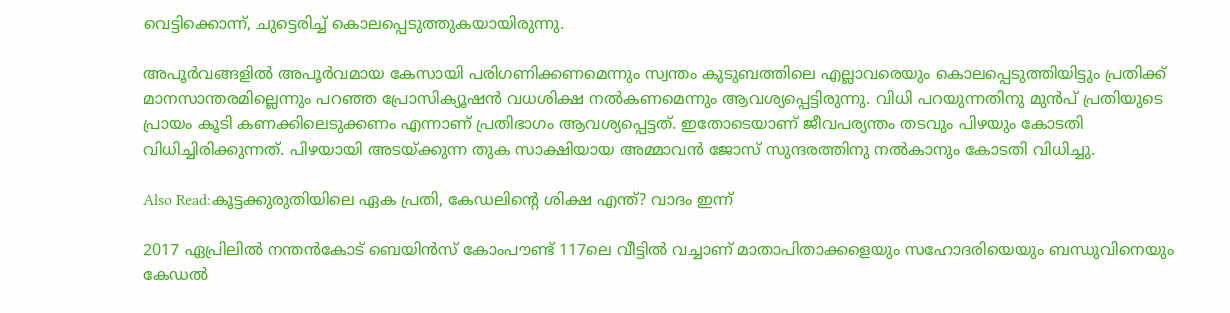വെട്ടിക്കൊന്ന്, ചുട്ടെരിച്ച് കൊലപ്പെടുത്തുകയായിരുന്നു.

അപൂര്‍വങ്ങളില്‍ അപൂര്‍വമായ കേസായി പരിഗണിക്കണമെന്നും സ്വന്തം കുടുബത്തിലെ എല്ലാവരെയും കൊലപ്പെടുത്തിയിട്ടും പ്രതിക്ക് മാനസാന്തരമില്ലെന്നും പറഞ്ഞ പ്രോസിക്യൂഷന്‍ വധശിക്ഷ നല്‍കണമെന്നും ആവശ്യപ്പെട്ടിരുന്നു. വിധി പറയുന്നതിനു മുൻപ് പ്രതിയുടെ പ്രായം കൂടി കണക്കിലെടുക്കണം എന്നാണ് പ്രതിഭാഗം ആവശ്യപ്പെട്ടത്. ഇതോടെയാണ് ജീവപര്യന്തം തടവും പിഴയും കോടതി വിധിച്ചിരിക്കുന്നത്. പിഴയായി അടയ്ക്കുന്ന തുക സാക്ഷിയായ അമ്മാവന്‍ ജോസ് സുന്ദരത്തിനു നല്‍കാനും കോടതി വിധിച്ചു.

Also Read:കൂട്ടക്കുരുതിയിലെ ഏക പ്രതി, കേഡലിന്റെ ശിക്ഷ എന്ത്? വാദം ഇന്ന്

2017 ഏപ്രിലില്‍ നന്തന്‍കോട് ബെയിന്‍സ് കോംപൗണ്ട് 117ലെ വീട്ടിൽ വച്ചാണ് മാതാപിതാക്കളെയും സഹോദരിയെയും ബന്ധുവിനെയും കേഡല്‍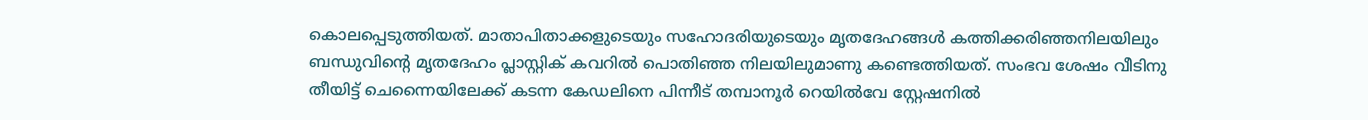കൊലപ്പെടുത്തിയത്. മാതാപിതാക്കളുടെയും സഹോദരിയുടെയും മൃതദേഹങ്ങള്‍ കത്തിക്കരിഞ്ഞനിലയിലും ബന്ധുവിന്റെ മൃതദേഹം പ്ലാസ്റ്റിക് കവറില്‍ പൊതിഞ്ഞ നിലയിലുമാണു കണ്ടെത്തിയത്. സംഭവ ശേഷം വീടിനു തീയിട്ട് ചെന്നൈയിലേക്ക് കടന്ന കേഡലിനെ പിന്നീട് തമ്പാനൂര്‍ റെയില്‍വേ സ്റ്റേഷനില്‍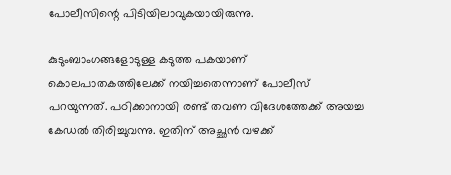പോലീസിന്റെ പിടിയിലാവുകയായിരുന്നു.

കുടുംബാംഗങ്ങളോടുള്ള കടുത്ത പകയാണ് കൊലപാതകത്തിലേക്ക് നയിച്ചതെന്നാണ് പോലീസ് പറയുന്നത്. പഠിക്കാനായി രണ്ട് തവണ വിദേശത്തേക്ക് അയച്ച കേഡൽ തിരിച്ചുവന്നു. ഇതിന് അച്ഛൻ വഴക്ക്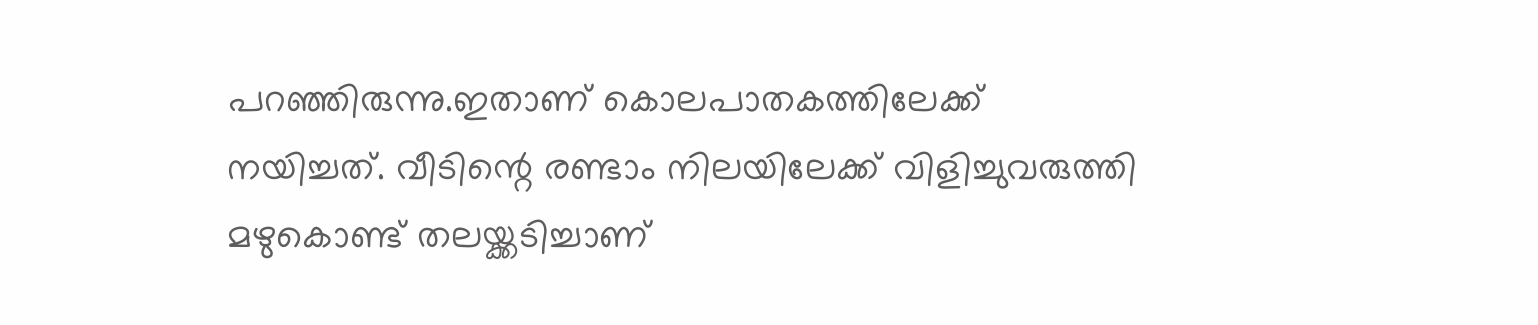പറഞ്ഞിരുന്നു.ഇതാണ് കൊലപാതകത്തിലേക്ക് നയിച്ചത്. വീടിന്റെ രണ്ടാം നിലയിലേക്ക് വിളിച്ചുവരുത്തി മഴുകൊണ്ട് തലയ്ക്കടിച്ചാണ്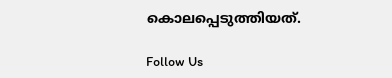കൊലപ്പെടുത്തിയത്.

Follow Us